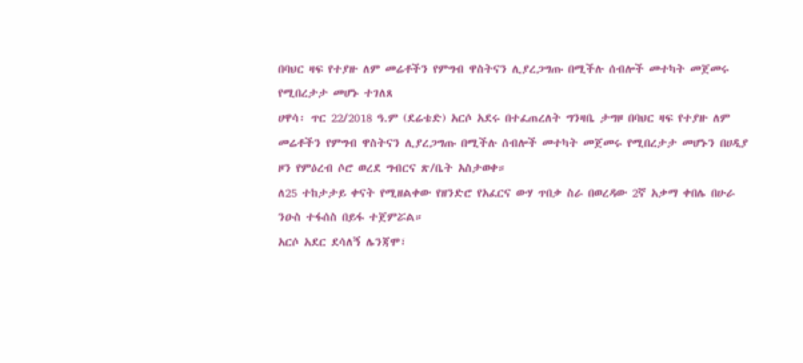በባህር ዛፍ የተያዙ ለም መሬቶችን የምግብ ዋስትናን ሊያረጋግጡ በሚችሉ ሰብሎች መተካት መጀመሩ የሚበረታታ መሆኑ ተገለጸ
ሀዋሳ፡ ጥር 22/2018 ዓ.ም (ደሬቴድ) አርሶ አደሩ በተፈጠረለት ግንዛቤ ታግዞ በባህር ዛፍ የተያዙ ለም መሬቶችን የምግብ ዋስትናን ሊያረጋግጡ በሚችሉ ሰብሎች መተካት መጀመሩ የሚበረታታ መሆኑን በሀዲያ ዞን የምዕረብ ሶሮ ወረደ ግብርና ጽ/ቤት አስታወቀ።
ለ25 ተከታታይ ቀናት የሚዘልቀው የዘንድሮ የአፈርና ውሃ ጥበቃ ስራ በወረዳው 2ኛ አቃማ ቀበሌ በሁራ ንዑስ ተፋሰስ በይፋ ተጀምሯል።
አርሶ አደር ደሳለኝ ሌንጃሞ፣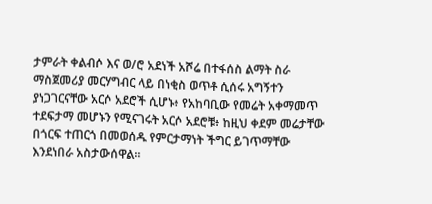ታምራት ቀልብሶ እና ወ/ሮ አደነች አሾሬ በተፋሰስ ልማት ስራ ማስጀመሪያ መርሃግብር ላይ በነቂስ ወጥቶ ሲሰሩ አግኝተን ያነጋገርናቸው አርሶ አደሮች ሲሆኑ፥ የአከባቢው የመሬት አቀማመጥ ተደፍታማ መሆኑን የሚናገሩት አርሶ አደሮቹ፥ ከዚህ ቀደም መሬታቸው በጎርፍ ተጠርጎ በመወሰዱ የምርታማነት ችግር ይገጥማቸው እንደነበራ አስታውሰዋል።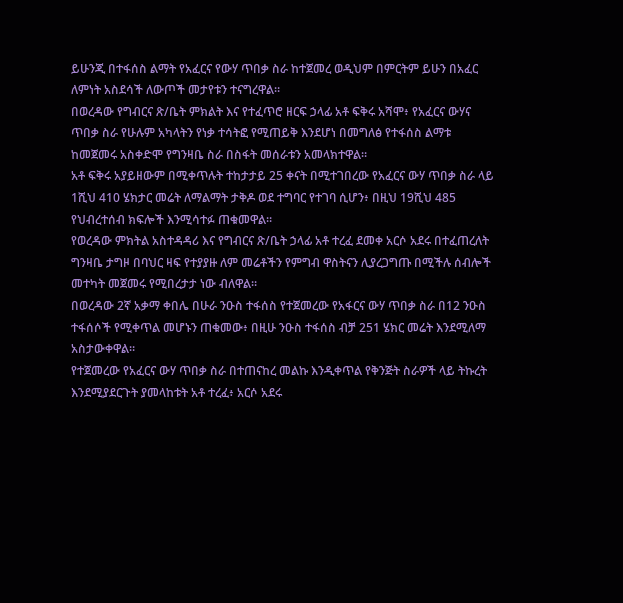ይሁንጂ በተፋሰስ ልማት የአፈርና የውሃ ጥበቃ ስራ ከተጀመረ ወዲህም በምርትም ይሁን በአፈር ለምነት አስደሳች ለውጦች መታየቱን ተናግረዋል።
በወረዳው የግብርና ጽ/ቤት ምክልት እና የተፈጥሮ ዘርፍ ኃላፊ አቶ ፍቅሩ አሻሞ፥ የአፈርና ውሃና ጥበቃ ስራ የሁሉም አካላትን የነቃ ተሳትፎ የሚጠይቅ እንደሆነ በመግለፅ የተፋሰስ ልማቱ ከመጀመሩ አስቀድሞ የግንዛቤ ስራ በስፋት መሰራቱን አመላክተዋል።
አቶ ፍቅሩ አያይዘውም በሚቀጥሉት ተከታታይ 25 ቀናት በሚተገበረው የአፈርና ውሃ ጥበቃ ስራ ላይ 1ሺህ 410 ሄክታር መሬት ለማልማት ታቅዶ ወደ ተግባር የተገባ ሲሆን፥ በዚህ 19ሺህ 485 የህብረተሰብ ክፍሎች እንሚሳተፉ ጠቁመዋል።
የወረዳው ምክትል አስተዳዳሪ እና የግብርና ጽ/ቤት ኃላፊ አቶ ተረፈ ደመቀ አርሶ አደሩ በተፈጠረለት ግንዛቤ ታግዞ በባህር ዛፍ የተያያዙ ለም መሬቶችን የምግብ ዋስትናን ሊያረጋግጡ በሚችሉ ሰብሎች መተካት መጀመሩ የሚበረታታ ነው ብለዋል።
በወረዳው 2ኛ አቃማ ቀበሌ በሁራ ንዑስ ተፋሰስ የተጀመረው የአፋርና ውሃ ጥበቃ ስራ በ12 ንዑስ ተፋሰሶች የሚቀጥል መሆኑን ጠቁመው፥ በዚሁ ንዑስ ተፋሰስ ብቻ 251 ሄክር መሬት እንደሚለማ አስታውቀዋል።
የተጀመረው የአፈርና ውሃ ጥበቃ ስራ በተጠናከረ መልኩ እንዲቀጥል የቅንጅት ስራዎች ላይ ትኩረት እንደሚያደርጉት ያመላከቱት አቶ ተረፈ፥ አርሶ አደሩ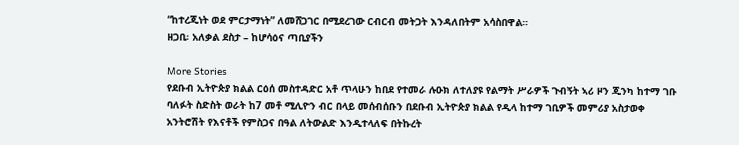“ከተረጂነት ወደ ምርታማነት” ለመሸጋገር በሚደረገው ርብርብ መትጋት እንዳለበትም አሳስበዋል።
ዘጋቢ፡ አለቃል ደስታ – ከሆሳዕና ጣቢያችን

More Stories
የደቡብ ኢትዮጵያ ክልል ርዕሰ መስተዳድር አቶ ጥላሁን ከበደ የተመራ ሉዑክ ለተለያዩ የልማት ሥራዎች ጉብኝት ኣሪ ዞን ጂንካ ከተማ ገቡ
ባለፉት ስድስት ወራት ከ7 መቶ ሚሊዮን ብር በላይ መሰብሰቡን በደቡብ ኢትዮጵያ ክልል የዲላ ከተማ ገቢዎች መምሪያ አስታወቀ
አንትሮሽት የእናቶች የምስጋና በዓል ለትውልድ እንዲተላለፍ በትኩረት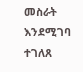መስራት እንደሚገባ ተገለጸ